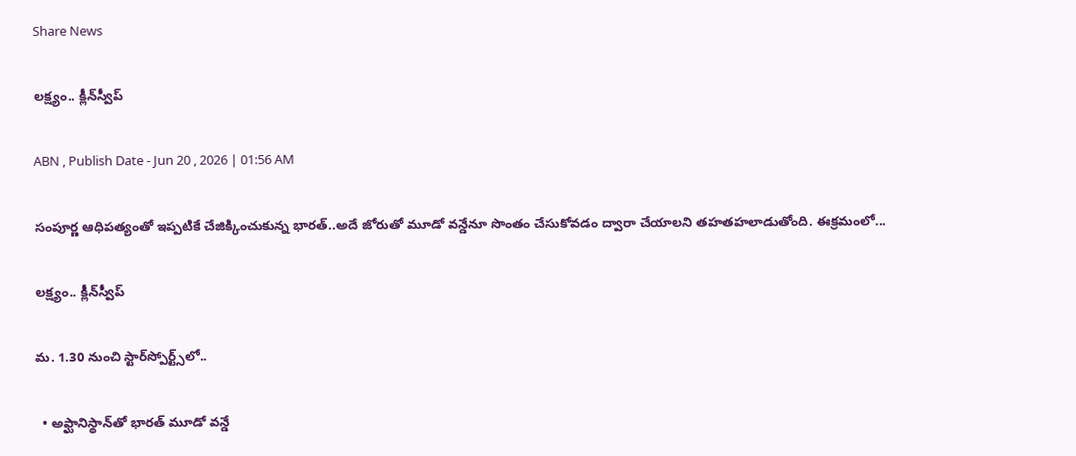Share News

లక్ష్యం.. క్లీన్‌స్వీప్

ABN , Publish Date - Jun 20 , 2026 | 01:56 AM

సంపూర్ణ ఆధిపత్యంతో ఇప్పటికే చేజిక్కించుకున్న భారత్‌..అదే జోరుతో మూడో వన్డేనూ సొంతం చేసుకోవడం ద్వారా చేయాలని తహతహలాడుతోంది. ఈక్రమంలో...

లక్ష్యం.. క్లీన్‌స్వీప్

మ. 1.30 నుంచి స్టార్‌స్పోర్ట్స్‌లో..

  • అఫ్ఘానిస్థాన్‌తో భారత్‌ మూడో వన్డే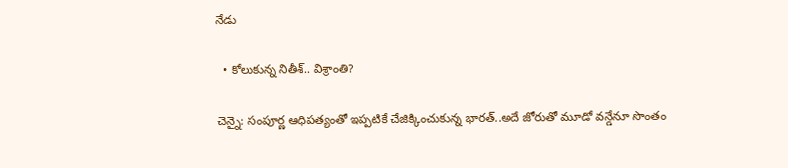నేడు

  • కోలుకున్న నితీశ్‌.. విశ్రాంతి?

చెన్నై: సంపూర్ణ ఆధిపత్యంతో ఇప్పటికే చేజిక్కించుకున్న భారత్‌..అదే జోరుతో మూడో వన్డేనూ సొంతం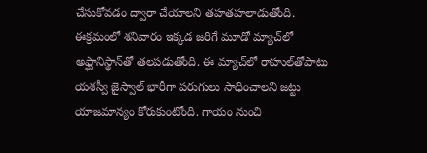చేసుకోవడం ద్వారా చేయాలని తహతహలాడుతోంది. ఈక్రమంలో శనివారం ఇక్కడ జరిగే మూడో మ్యాచ్‌లో అఫ్ఘానిస్థాన్‌తో తలపడుతోంది. ఈ మ్యాచ్‌లో రాహుల్‌తోపాటు యశస్వీ జైస్వాల్‌ భారీగా పరుగులు సాధించాలని జట్టు యాజమాన్యం కోరుకుంటోంది. గాయం నుంచి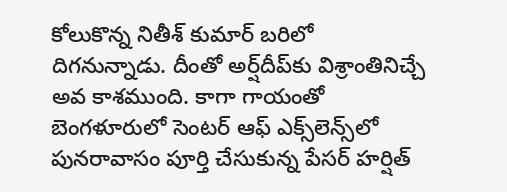కోలుకొన్న నితీశ్‌ కుమార్‌ బరిలో దిగనున్నాడు. దీంతో అర్ష్‌దీప్‌కు విశ్రాంతినిచ్చే అవ కాశముంది. కాగా గాయంతో బెంగళూరులో సెంటర్‌ ఆఫ్‌ ఎక్స్‌లెన్స్‌లో పునరావాసం పూర్తి చేసుకున్న పేసర్‌ హర్షిత్‌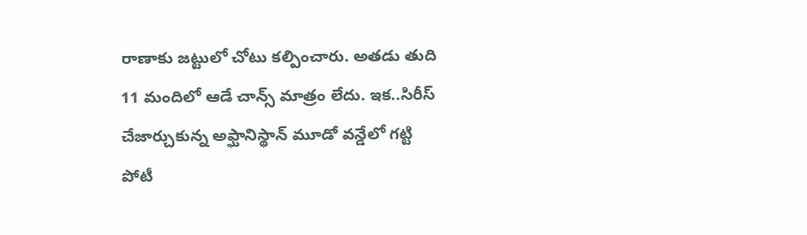రాణాకు జట్టులో చోటు కల్పించారు. అతడు తుది 11 మందిలో ఆడే చాన్స్‌ మాత్రం లేదు. ఇక..సిరీస్‌ చేజార్చుకున్న అఫ్ఘానిస్థాన్‌ మూడో వన్డేలో గట్టి పోటీ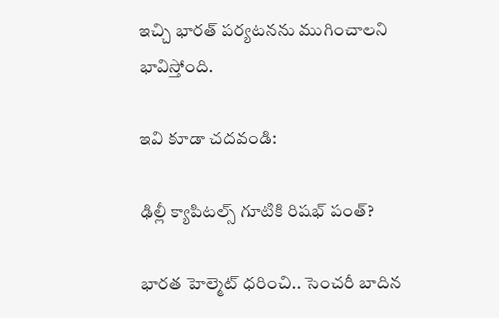ఇచ్చి భారత్‌ పర్యటనను ముగించాలని భావిస్తోంది.

ఇవి కూడా చదవండి:

ఢిల్లీ క్యాపిటల్స్ గూటికి రిషభ్ పంత్?

భారత హెల్మెట్ ధరించి.. సెంచరీ బాదిన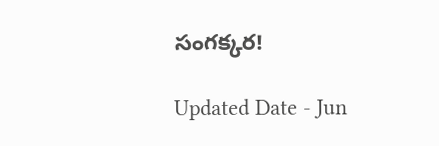సంగక్కర!

Updated Date - Jun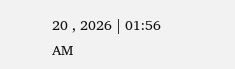20 , 2026 | 01:56 AM